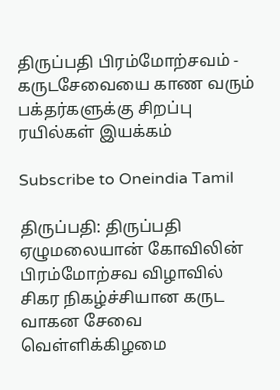திருப்பதி பிரம்மோற்சவம் - கருடசேவையை காண வரும் பக்தர்களுக்கு சிறப்பு ரயில்கள் இயக்கம்

Subscribe to Oneindia Tamil

திருப்பதி: திருப்பதி ஏழுமலையான் கோவிலின் பிரம்மோற்சவ விழாவில் சிகர நிகழ்ச்சியான கருட வாகன சேவை வெள்ளிக்கிழமை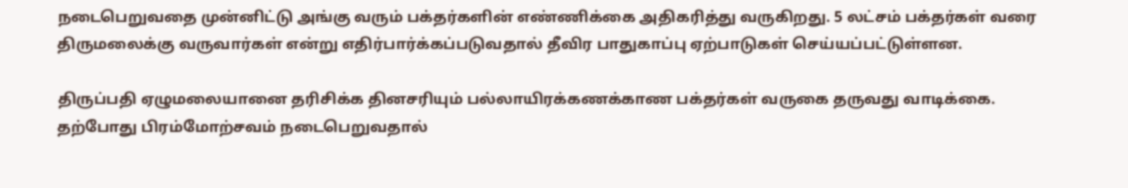நடைபெறுவதை முன்னிட்டு அங்கு வரும் பக்தர்களின் எண்ணிக்கை அதிகரித்து வருகிறது. 5 லட்சம் பக்தர்கள் வரை திருமலைக்கு வருவார்கள் என்று எதிர்பார்க்கப்படுவதால் தீவிர பாதுகாப்பு ஏற்பாடுகள் செய்யப்பட்டுள்ளன.

திருப்பதி ஏழுமலையானை தரிசிக்க தினசரியும் பல்லாயிரக்கணக்காண பக்தர்கள் வருகை தருவது வாடிக்கை. தற்போது பிரம்மோற்சவம் நடைபெறுவதால்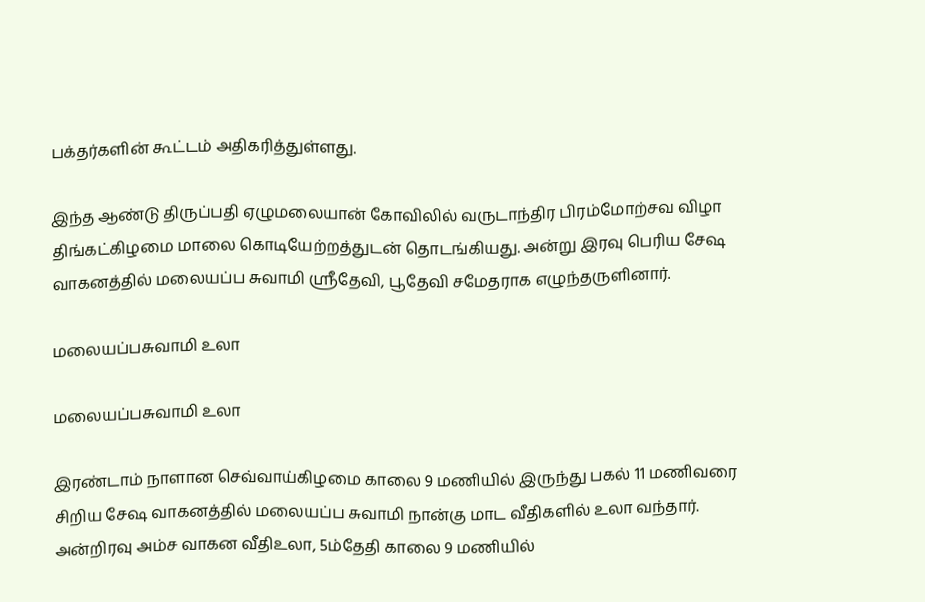பக்தர்களின் கூட்டம் அதிகரித்துள்ளது.

இந்த ஆண்டு திருப்பதி ஏழுமலையான் கோவிலில் வருடாந்திர பிரம்மோற்சவ விழா திங்கட்கிழமை மாலை கொடியேற்றத்துடன் தொடங்கியது. அன்று இரவு பெரிய சேஷ வாகனத்தில் மலையப்ப சுவாமி ஸ்ரீதேவி, பூதேவி சமேதராக எழுந்தருளினார்.

மலையப்பசுவாமி உலா

மலையப்பசுவாமி உலா

இரண்டாம் நாளான செவ்வாய்கிழமை காலை 9 மணியில் இருந்து பகல் 11 மணிவரை சிறிய சேஷ வாகனத்தில் மலையப்ப சுவாமி நான்கு மாட வீதிகளில் உலா வந்தார். அன்றிரவு அம்ச வாகன வீதிஉலா, 5ம்தேதி காலை 9 மணியில்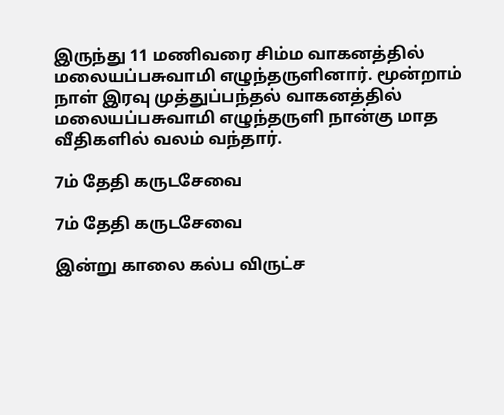இருந்து 11 மணிவரை சிம்ம வாகனத்தில் மலையப்பசுவாமி எழுந்தருளினார். மூன்றாம் நாள் இரவு முத்துப்பந்தல் வாகனத்தில் மலையப்பசுவாமி எழுந்தருளி நான்கு மாத வீதிகளில் வலம் வந்தார்.

7ம் தேதி கருடசேவை

7ம் தேதி கருடசேவை

இன்று காலை கல்ப விருட்ச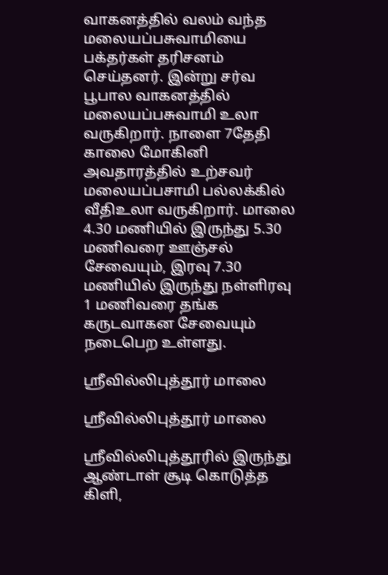வாகனத்தில் வலம் வந்த மலையப்பசுவாமியை பக்தர்கள் தரிசனம் செய்தனர். இன்று சர்வ பூபால வாகனத்தில் மலையப்பசுவாமி உலா வருகிறார். நாளை 7தேதி காலை மோகினி அவதாரத்தில் உற்சவர் மலையப்பசாமி பல்லக்கில் வீதிஉலா வருகிறார். மாலை 4.30 மணியில் இருந்து 5.30 மணிவரை ஊஞ்சல் சேவையும், இரவு 7.30 மணியில் இருந்து நள்ளிரவு 1 மணிவரை தங்க கருடவாகன சேவையும் நடைபெற உள்ளது.

ஸ்ரீவில்லிபுத்தூர் மாலை

ஸ்ரீவில்லிபுத்தூர் மாலை

ஸ்ரீவில்லிபுத்தூரில் இருந்து ஆண்டாள் சூடி கொடுத்த கிளி,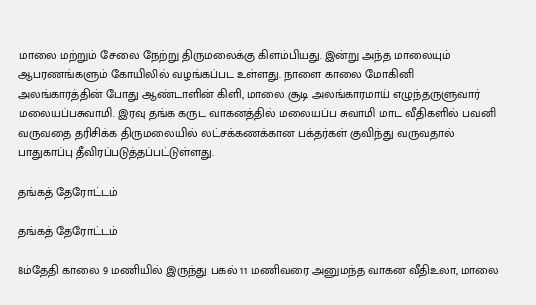மாலை மற்றும் சேலை நேற்று திருமலைக்கு கிளம்பியது. இன்று அந்த மாலையும் ஆபரணங்களும் கோயிலில் வழங்கப்பட உள்ளது. நாளை காலை மோகினி அலங்காரத்தின் போது ஆண்டாளின் கிளி, மாலை சூடி அலங்காரமாய் எழுந்தருளுவார் மலையப்பசுவாமி. இரவு தங்க கருட வாகனத்தில் மலையப்ப சுவாமி மாட வீதிகளில் பவனி வருவதை தரிசிக்க திருமலையில் லட்சக்கணக்கான பக்தர்கள் குவிந்து வருவதால் பாதுகாப்பு தீவிரப்படுத்தப்பட்டுள்ளது.

தங்கத் தேரோட்டம்

தங்கத் தேரோட்டம்

8ம்தேதி காலை 9 மணியில் இருந்து பகல் 11 மணிவரை அனுமந்த வாகன வீதிஉலா, மாலை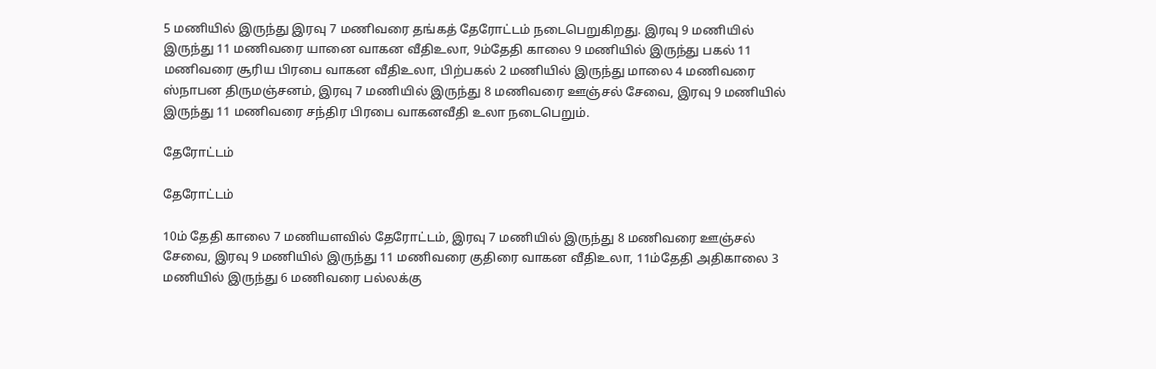5 மணியில் இருந்து இரவு 7 மணிவரை தங்கத் தேரோட்டம் நடைபெறுகிறது. இரவு 9 மணியில் இருந்து 11 மணிவரை யானை வாகன வீதிஉலா, 9ம்தேதி காலை 9 மணியில் இருந்து பகல் 11 மணிவரை சூரிய பிரபை வாகன வீதிஉலா, பிற்பகல் 2 மணியில் இருந்து மாலை 4 மணிவரை ஸ்நாபன திருமஞ்சனம், இரவு 7 மணியில் இருந்து 8 மணிவரை ஊஞ்சல் சேவை, இரவு 9 மணியில் இருந்து 11 மணிவரை சந்திர பிரபை வாகனவீதி உலா நடைபெறும்.

தேரோட்டம்

தேரோட்டம்

10ம் தேதி காலை 7 மணியளவில் தேரோட்டம், இரவு 7 மணியில் இருந்து 8 மணிவரை ஊஞ்சல் சேவை, இரவு 9 மணியில் இருந்து 11 மணிவரை குதிரை வாகன வீதிஉலா, 11ம்தேதி அதிகாலை 3 மணியில் இருந்து 6 மணிவரை பல்லக்கு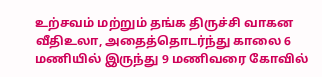உற்சவம் மற்றும் தங்க திருச்சி வாகன வீதிஉலா, அதைத்தொடர்ந்து காலை 6 மணியில் இருந்து 9 மணிவரை கோவில்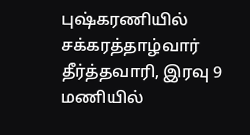புஷ்கரணியில் சக்கரத்தாழ்வார் தீர்த்தவாரி, இரவு 9 மணியில்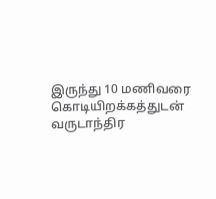இருந்து 10 மணிவரை கொடியிறக்கத்துடன் வருடாந்திர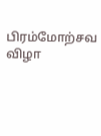பிரம்மோற்சவ விழா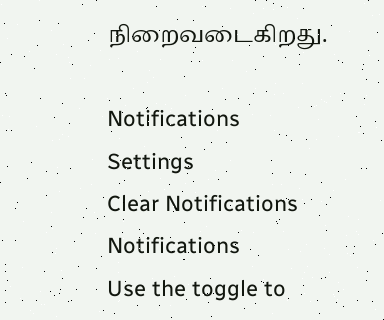நிறைவடைகிறது.

Notifications
Settings
Clear Notifications
Notifications
Use the toggle to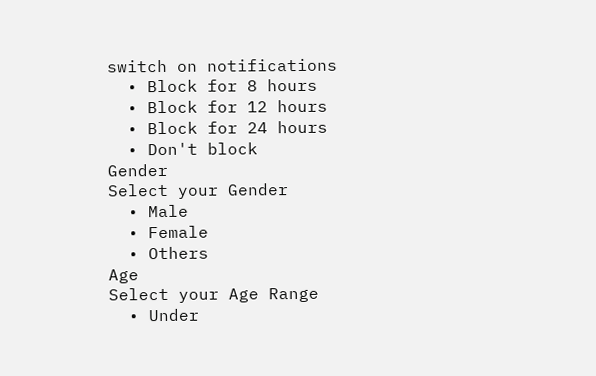switch on notifications
  • Block for 8 hours
  • Block for 12 hours
  • Block for 24 hours
  • Don't block
Gender
Select your Gender
  • Male
  • Female
  • Others
Age
Select your Age Range
  • Under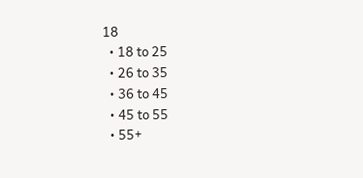18
  • 18 to 25
  • 26 to 35
  • 36 to 45
  • 45 to 55
  • 55+